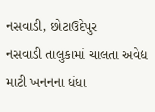નસવાડી, છોટાઉદેપુર
નસવાડી તાલુકામાં ચાલતા અવેદ્ય માટી ખનનના ધંધા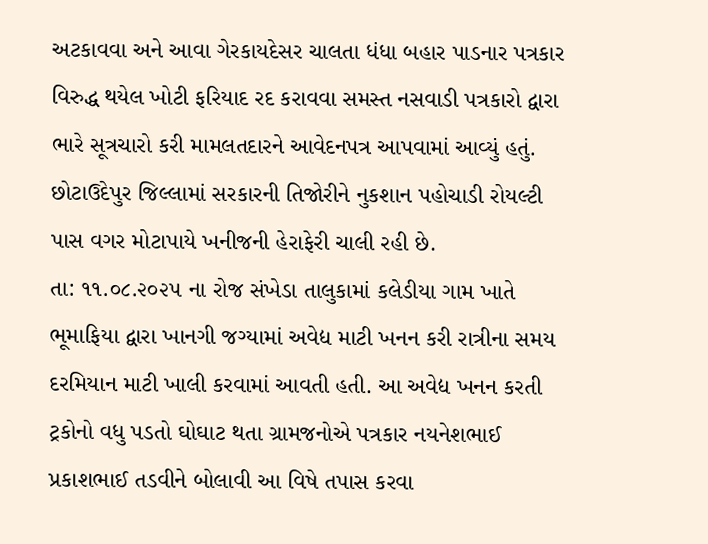અટકાવવા અને આવા ગેરકાયદેસર ચાલતા ધંધા બહાર પાડનાર પત્રકાર વિરુદ્ધ થયેલ ખોટી ફરિયાદ રદ કરાવવા સમસ્ત નસવાડી પત્રકારો દ્વારા ભારે સૂત્રચારો કરી મામલતદારને આવેદનપત્ર આપવામાં આવ્યું હતું.
છોટાઉદેપુર જિલ્લામાં સરકારની તિજોરીને નુકશાન પહોચાડી રોયલ્ટી પાસ વગર મોટાપાયે ખનીજની હેરાફેરી ચાલી રહી છે.
તા: ૧૧.૦૮.૨૦૨૫ ના રોજ સંખેડા તાલુકામાં કલેડીયા ગામ ખાતે ભૂમાફિયા દ્વારા ખાનગી જગ્યામાં અવેદ્ય માટી ખનન કરી રાત્રીના સમય દરમિયાન માટી ખાલી કરવામાં આવતી હતી. આ અવેદ્ય ખનન કરતી ટ્રકોનો વધુ પડતો ઘોઘાટ થતા ગ્રામજનોએ પત્રકાર નયનેશભાઈ પ્રકાશભાઈ તડવીને બોલાવી આ વિષે તપાસ કરવા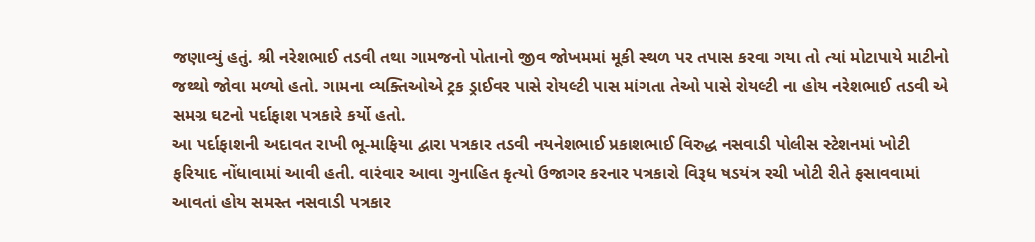જણાવ્યું હતું. શ્રી નરેશભાઈ તડવી તથા ગામજનો પોતાનો જીવ જોખમમાં મૂકી સ્થળ પર તપાસ કરવા ગયા તો ત્યાં મોટાપાયે માટીનો જથ્થો જોવા મળ્યો હતો. ગામના વ્યક્તિઓએ ટ્રક ડ્રાઈવર પાસે રોયલ્ટી પાસ માંગતા તેઓ પાસે રોયલ્ટી ના હોય નરેશભાઈ તડવી એ સમગ્ર ઘટનો પર્દાફાશ પત્રકારે કર્યો હતો.
આ પર્દાફાશની અદાવત રાખી ભૂ-માફિયા દ્વારા પત્રકાર તડવી નયનેશભાઈ પ્રકાશભાઈ વિરુદ્ધ નસવાડી પોલીસ સ્ટેશનમાં ખોટી ફરિયાદ નોંધાવામાં આવી હતી. વારંવાર આવા ગુનાહિત કૃત્યો ઉજાગર કરનાર પત્રકારો વિરૂધ ષડયંત્ર રચી ખોટી રીતે ફસાવવામાં આવતાં હોય સમસ્ત નસવાડી પત્રકાર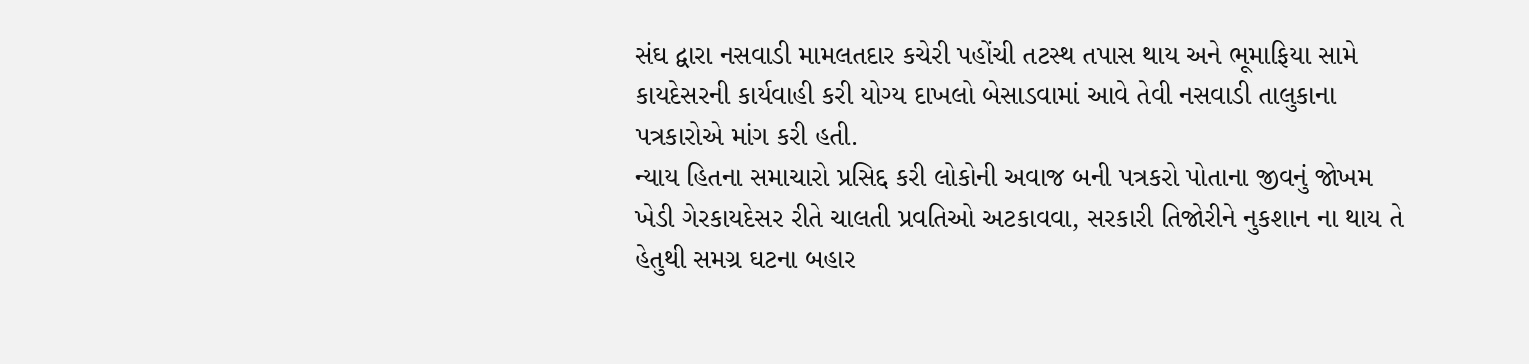સંઘ દ્વારા નસવાડી મામલતદાર કચેરી પહોંચી તટસ્થ તપાસ થાય અને ભૂમાફિયા સામે કાયદેસરની કાર્યવાહી કરી યોગ્ય દાખલો બેસાડવામાં આવે તેવી નસવાડી તાલુકાના પત્રકારોએ માંગ કરી હતી.
ન્યાય હિતના સમાચારો પ્રસિદ્દ કરી લોકોની અવાજ બની પત્રકરો પોતાના જીવનું જોખમ ખેડી ગેરકાયદેસર રીતે ચાલતી પ્રવતિઓ અટકાવવા, સરકારી તિજોરીને નુકશાન ના થાય તે હેતુથી સમગ્ર ઘટના બહાર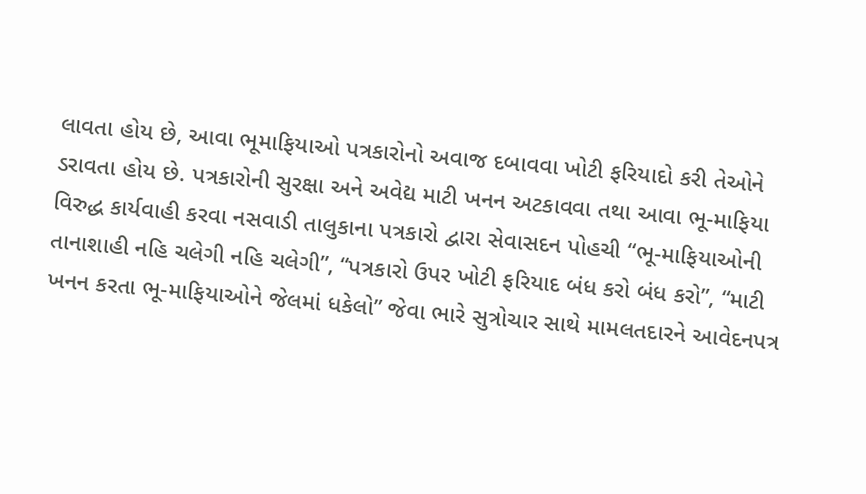લાવતા હોય છે, આવા ભૂમાફિયાઓ પત્રકારોનો અવાજ દબાવવા ખોટી ફરિયાદો કરી તેઓને ડરાવતા હોય છે. પત્રકારોની સુરક્ષા અને અવેદ્ય માટી ખનન અટકાવવા તથા આવા ભૂ-માફિયા વિરુદ્ધ કાર્યવાહી કરવા નસવાડી તાલુકાના પત્રકારો દ્વારા સેવાસદન પોહચી “ભૂ-માફિયાઓની તાનાશાહી નહિ ચલેગી નહિ ચલેગી”, “પત્રકારો ઉપર ખોટી ફરિયાદ બંધ કરો બંધ કરો”, “માટી ખનન કરતા ભૂ-માફિયાઓને જેલમાં ધકેલો” જેવા ભારે સુત્રોચાર સાથે મામલતદારને આવેદનપત્ર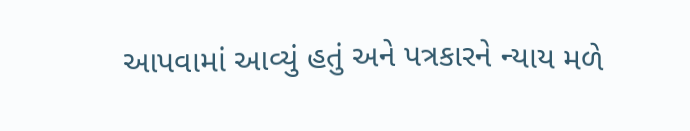આપવામાં આવ્યું હતું અને પત્રકારને ન્યાય મળે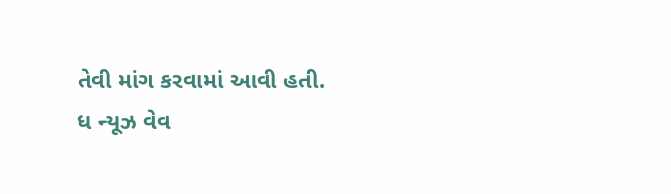તેવી માંગ કરવામાં આવી હતી.
ધ ન્યૂઝ વેવ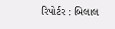રિપોર્ટર : બિલાલ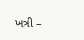ખત્રી –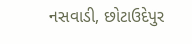નસવાડી, છોટાઉદેપુર